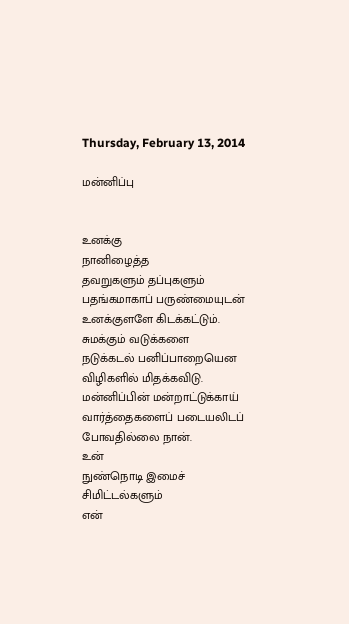Thursday, February 13, 2014

மன்னிப்பு


உனக்கு
நானிழைத்த
தவறுகளும் தப்புகளும்
பதங்கமாகாப் பருண்மையுடன்
உனக்குளளே கிடக்கட்டும்.
சுமக்கும் வடுக்களை
நடுக்கடல் பனிப்பாறையென
விழிகளில் மிதக்கவிடு.
மன்னிப்பின் மன்றாட்டுக்காய்
வார்த்தைகளைப் படையலிடப்
போவதில்லை நான்.
உன்
நுண்நொடி இமைச்
சிமிட்டல்களும்
என்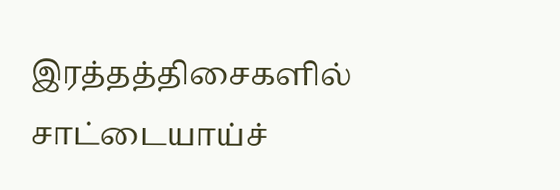இரத்தத்திசைகளில்
சாட்டையாய்ச்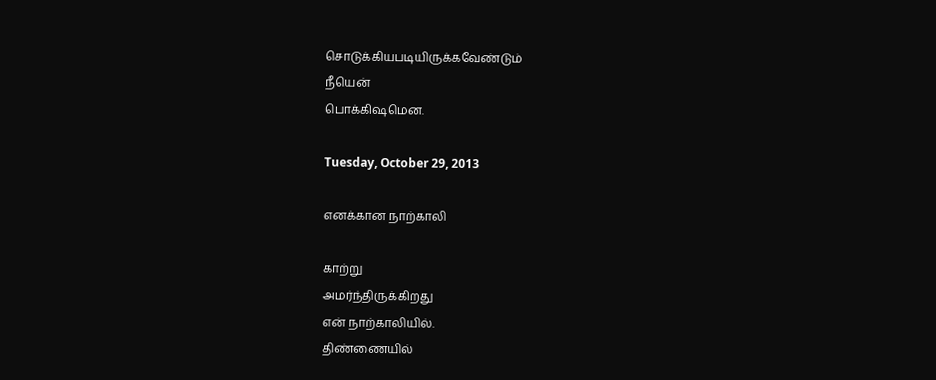சொடுக்கியபடியிருக்கவேண்டும்
நீயென்
பொக்கிஷமென.

Tuesday, October 29, 2013

எனக்கான நாற்காலி

காற்று
அமர்ந்திருக்கிறது
என் நாற்காலியில்.
திண்ணையில்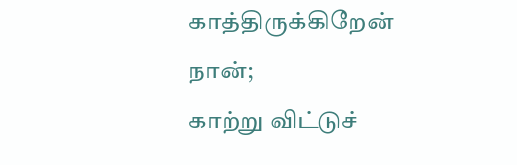காத்திருக்கிறேன்
நான்;
காற்று விட்டுச்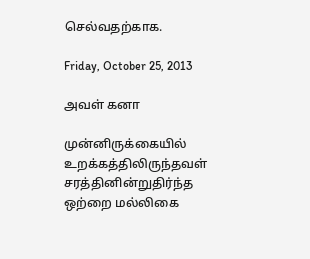செல்வதற்காக.

Friday, October 25, 2013

அவள் கனா

முன்னிருக்கையில்
உறக்கத்திலிருந்தவள்
சரத்தினின்றுதிர்ந்த
ஒற்றை மல்லிகை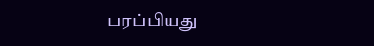பரப்பியது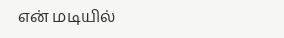என் மடியில்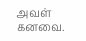அவள் கனவை.